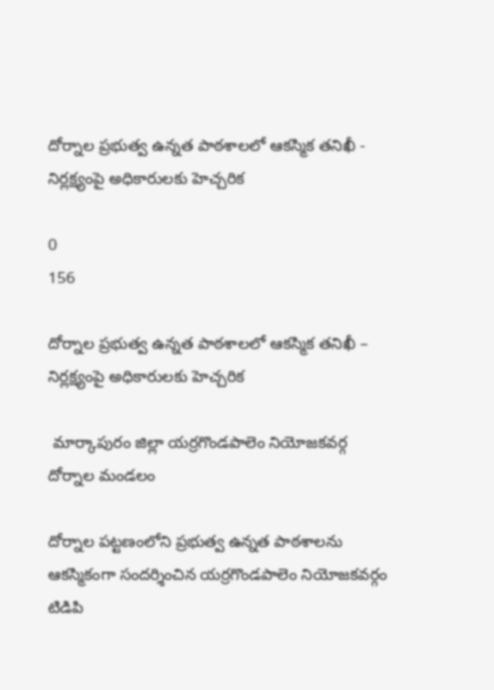దోర్నాల ప్రభుత్వ ఉన్నత పాఠశాలలో ఆకస్మిక తనిఖీ - నిర్లక్ష్యంపై అధికారులకు హెచ్చరిక

0
156

దోర్నాల ప్రభుత్వ ఉన్నత పాఠశాలలో ఆకస్మిక తనిఖీ – నిర్లక్ష్యంపై అధికారులకు హెచ్చరిక

 మార్కాపురం జిల్లా యర్రగొండపాలెం నియోజకవర్గ దోర్నాల మండలం

దోర్నాల పట్టణంలోని ప్రభుత్వ ఉన్నత పాఠశాలను ఆకస్మికంగా సందర్శించిన యర్రగొండపాలెం నియోజకవర్గం టిడిపి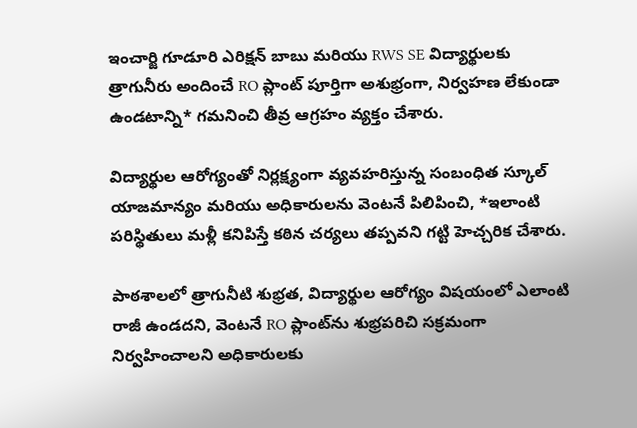ఇంచార్జి గూడూరి ఎరిక్షన్ బాబు మరియు RWS SE విద్యార్థులకు త్రాగునీరు అందించే RO ప్లాంట్ పూర్తిగా అశుభ్రంగా, నిర్వహణ లేకుండా ఉండటాన్ని* గమనించి తీవ్ర ఆగ్రహం వ్యక్తం చేశారు.

విద్యార్థుల ఆరోగ్యంతో నిర్లక్ష్యంగా వ్యవహరిస్తున్న సంబంధిత స్కూల్ యాజమాన్యం మరియు అధికారులను వెంటనే పిలిపించి, *ఇలాంటి పరిస్థితులు మళ్లీ కనిపిస్తే కఠిన చర్యలు తప్పవని గట్టి హెచ్చరిక చేశారు.

పాఠశాలలో త్రాగునీటి శుభ్రత, విద్యార్థుల ఆరోగ్యం విషయంలో ఎలాంటి రాజీ ఉండదని, వెంటనే RO ప్లాంట్‌ను శుభ్రపరిచి సక్రమంగా నిర్వహించాలని అధికారులకు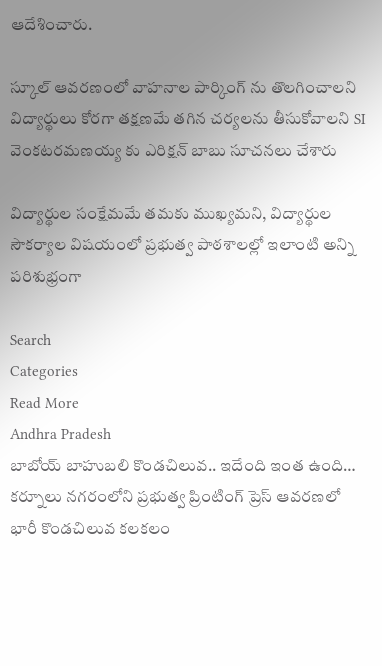ఆదేశించారు.

స్కూల్ ఆవరణంలో వాహనాల పార్కింగ్ ను తొలగించాలని విద్యార్థులు కోరగా తక్షణమే తగిన చర్యలను తీసుకోవాలని SI వెంకటరమణయ్య కు ఎరిక్షన్ బాబు సూచనలు చేశారు

విద్యార్థుల సంక్షేమమే తమకు ముఖ్యమని, విద్యార్థుల సౌకర్యాల విషయంలో ప్రభుత్వ పాఠశాలల్లో ఇలాంటి అన్ని పరిశుభ్రంగా

Search
Categories
Read More
Andhra Pradesh
బాబోయ్ బాహుబలి కొండచిలువ.. ఇదేంది ఇంత ఉంది…
కర్నూలు నగరంలోని ప్రభుత్వ ప్రింటింగ్ ప్రెస్ ఆవరణలో భారీ కొండచిలువ కలకలం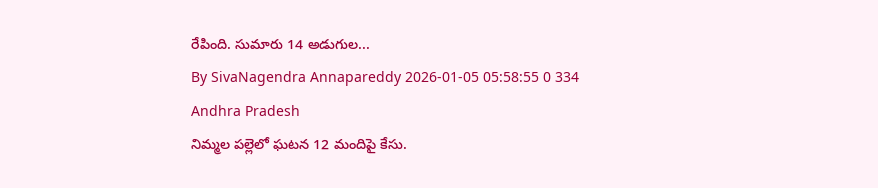రేపింది. సుమారు 14 అడుగుల...
By SivaNagendra Annapareddy 2026-01-05 05:58:55 0 334
Andhra Pradesh
నిమ్మల పల్లెలో ఘటన 12 మందిపై కేసు.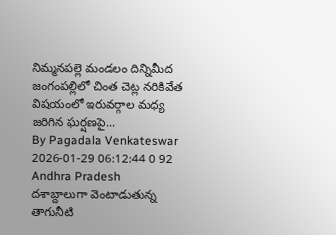నిమ్మనపల్లె మండలం దిన్నిమీద జంగంపల్లిలో చింత చెట్ల నరికివేత విషయంలో ఇరువర్గాల మధ్య జరిగిన ఘర్షణపై...
By Pagadala Venkateswar 2026-01-29 06:12:44 0 92
Andhra Pradesh
దశాబ్దాలుగా వెంటాడుతున్న తాగునీటి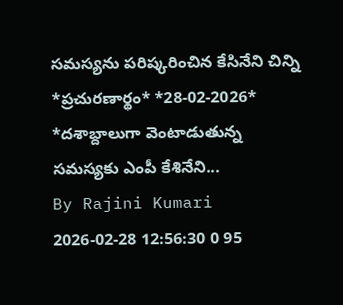సమస్యను పరిష్కరించిన కేసినేని చిన్ని
*ప్ర‌చుర‌ణార్థం* *28-02-2026*   *దశాబ్దాలుగా వెంటాడుతున్న సమస్యకు ఎంపీ కేశినేని...
By Rajini Kumari 2026-02-28 12:56:30 0 95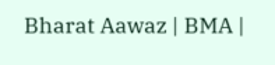Bharat Aawaz | BMA |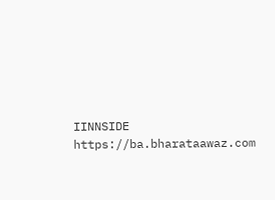IINNSIDE https://ba.bharataawaz.com